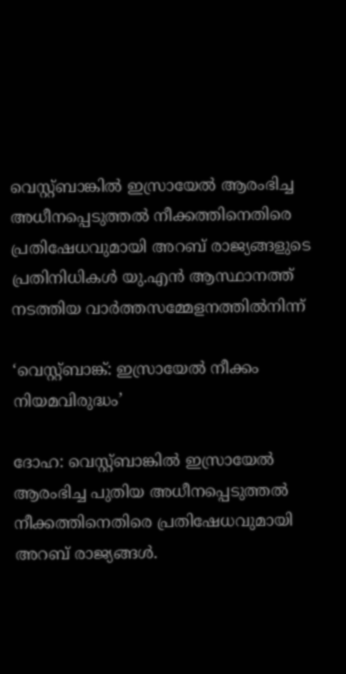വെസ്റ്റ്ബാങ്കിൽ ഇസ്രായേൽ ആരംഭിച്ച അധീനപ്പെടുത്തൽ നീക്കത്തിനെതിരെ പ്രതിഷേധവുമായി അറബ് രാജ്യങ്ങളുടെ പ്രതിനിധികൾ യു.എൻ ആസ്ഥാനത്ത് നടത്തിയ വാർത്തസമ്മേളനത്തിൽനിന്ന്

‘വെസ്റ്റ്ബാങ്ക്: ഇസ്രായേൽ നീക്കം നിയമവിരുദ്ധം’

ദോഹ: വെസ്റ്റ്ബാങ്കിൽ ഇസ്രായേൽ ആരംഭിച്ച പുതിയ അധീനപ്പെടുത്തൽ നീക്കത്തിനെതിരെ പ്രതിഷേധവുമായി അറബ് രാജ്യങ്ങൾ.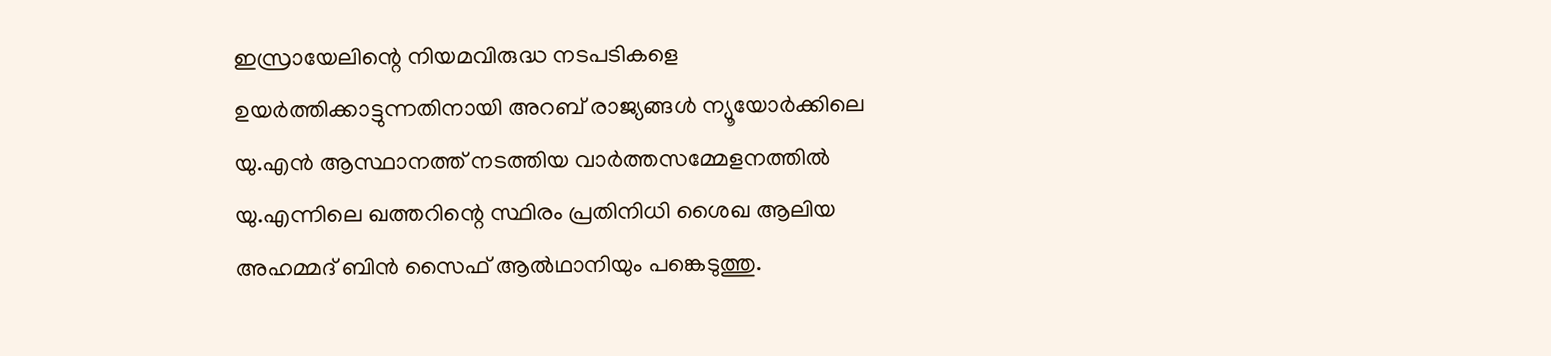ഇസ്രായേലിന്റെ നിയമവിരുദ്ധ നടപടികളെ ഉയർത്തിക്കാട്ടുന്നതിനായി അറബ് രാജ്യങ്ങൾ ന്യൂയോർക്കിലെ യു.എൻ ആസ്ഥാനത്ത് നടത്തിയ വാർത്തസമ്മേളനത്തിൽ യു.എന്നിലെ ഖത്തറിന്റെ സ്ഥിരം പ്രതിനിധി ശൈഖ ആലിയ അഹമ്മദ് ബിൻ സൈഫ് ആൽഥാനിയും പങ്കെടുത്തു.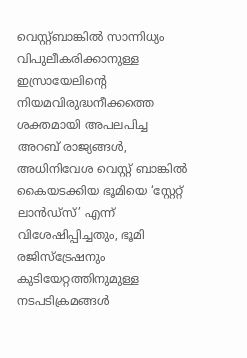വെസ്റ്റ്ബാങ്കിൽ സാന്നിധ്യം വിപുലീകരിക്കാനുള്ള ഇസ്രായേലിന്റെ നിയമവിരുദ്ധനീക്കത്തെ ശക്തമായി അപലപിച്ച അറബ് രാജ്യങ്ങൾ, അധിനിവേശ വെസ്റ്റ് ബാങ്കിൽ കൈയടക്കിയ ഭൂമിയെ ‘സ്റ്റേറ്റ് ലാൻഡ്സ്’ എന്ന് വിശേഷിപ്പിച്ചതും, ഭൂമി രജിസ്ട്രേഷനും കുടിയേറ്റത്തിനുമുള്ള നടപടിക്രമങ്ങൾ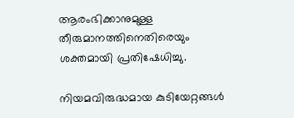ആരംഭിക്കാനുമുള്ള തീരുമാനത്തിനെതിരെയും ശക്തമായി പ്രതിഷേധിച്ചു.

നിയമവിരുദ്ധമായ കുടിയേറ്റങ്ങൾ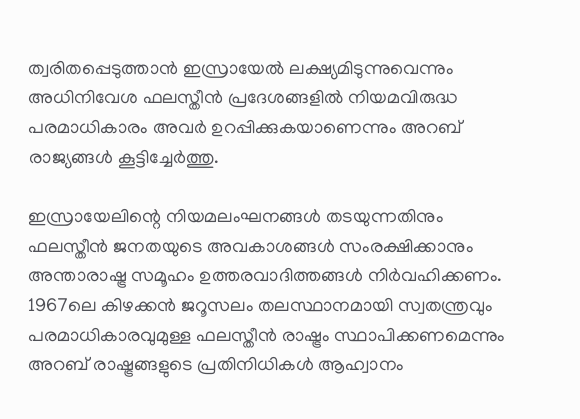ത്വരിതപ്പെടുത്താൻ ഇസ്രായേൽ ലക്ഷ്യമിടുന്നുവെന്നും അധിനിവേശ ഫലസ്തീൻ പ്രദേശങ്ങളിൽ നിയമവിരുദ്ധ പരമാധികാരം അവർ ഉറപ്പിക്കുകയാണെന്നും അറബ് രാജ്യങ്ങൾ കൂട്ടിച്ചേർത്തു.

ഇസ്രായേലിന്റെ നിയമലംഘനങ്ങൾ തടയുന്നതിനും ഫലസ്തീൻ ജനതയുടെ അവകാശങ്ങൾ സംരക്ഷിക്കാനും അന്താരാഷ്ട്ര സമൂഹം ഉത്തരവാദിത്തങ്ങൾ നിർവഹിക്കണം. 1967ലെ കിഴക്കൻ ജറൂസലം തലസ്ഥാനമായി സ്വതന്ത്രവും പരമാധികാരവുമുള്ള ഫലസ്തീൻ രാഷ്ട്രം സ്ഥാപിക്കണമെന്നും അറബ് രാഷ്ട്രങ്ങളുടെ പ്രതിനിധികൾ ആഹ്വാനം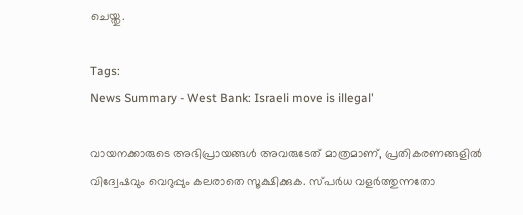ചെയ്തു.

Tags:
News Summary - West Bank: Israeli move is illegal'

വായനക്കാരുടെ അഭിപ്രായങ്ങള്‍ അവരുടേത് മാത്രമാണ്, പ്രതികരണങ്ങളിൽ വിദ്വേഷവും വെറുപ്പും കലരാതെ സൂക്ഷിക്കുക. സ്പർധ വളർത്തുന്നതോ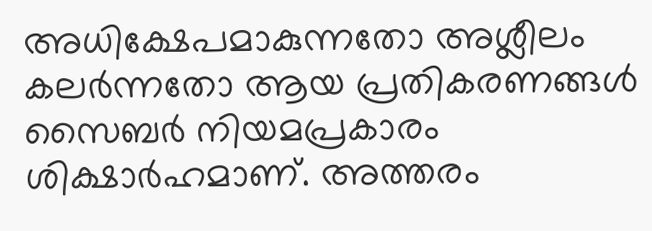അധിക്ഷേപമാകുന്നതോ അശ്ലീലം കലർന്നതോ ആയ പ്രതികരണങ്ങൾ സൈബർ നിയമപ്രകാരം ശിക്ഷാർഹമാണ്. അത്തരം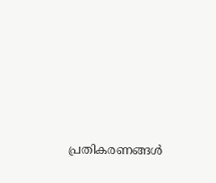പ്രതികരണങ്ങൾ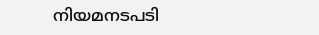നിയമനടപടി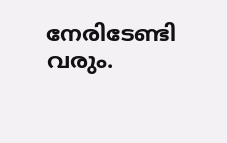നേരിടേണ്ടി വരും.